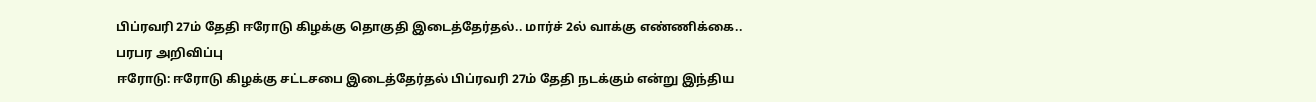பிப்ரவரி 27ம் தேதி ஈரோடு கிழக்கு தொகுதி இடைத்தேர்தல்.. மார்ச் 2ல் வாக்கு எண்ணிக்கை.. பரபர அறிவிப்பு
ஈரோடு: ஈரோடு கிழக்கு சட்டசபை இடைத்தேர்தல் பிப்ரவரி 27ம் தேதி நடக்கும் என்று இந்திய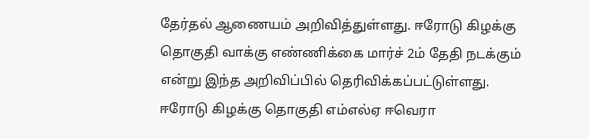தேர்தல் ஆணையம் அறிவித்துள்ளது. ஈரோடு கிழக்கு தொகுதி வாக்கு எண்ணிக்கை மார்ச் 2ம் தேதி நடக்கும் என்று இந்த அறிவிப்பில் தெரிவிக்கப்பட்டுள்ளது.
ஈரோடு கிழக்கு தொகுதி எம்எல்ஏ ஈவெரா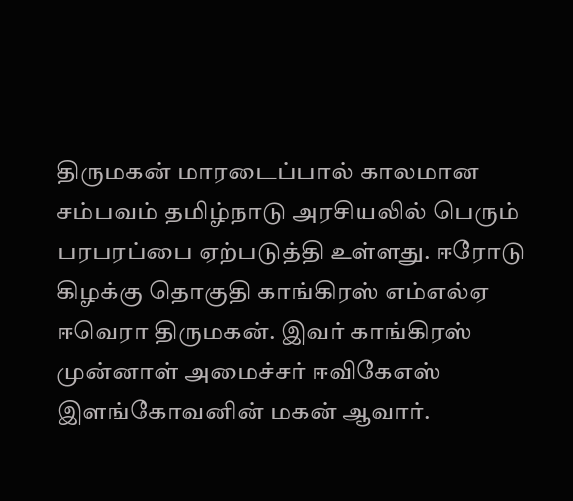திருமகன் மாரடைப்பால் காலமான சம்பவம் தமிழ்நாடு அரசியலில் பெரும் பரபரப்பை ஏற்படுத்தி உள்ளது. ஈரோடு கிழக்கு தொகுதி காங்கிரஸ் எம்எல்ஏ ஈவெரா திருமகன். இவர் காங்கிரஸ் முன்னாள் அமைச்சர் ஈவிகேஎஸ் இளங்கோவனின் மகன் ஆவார்.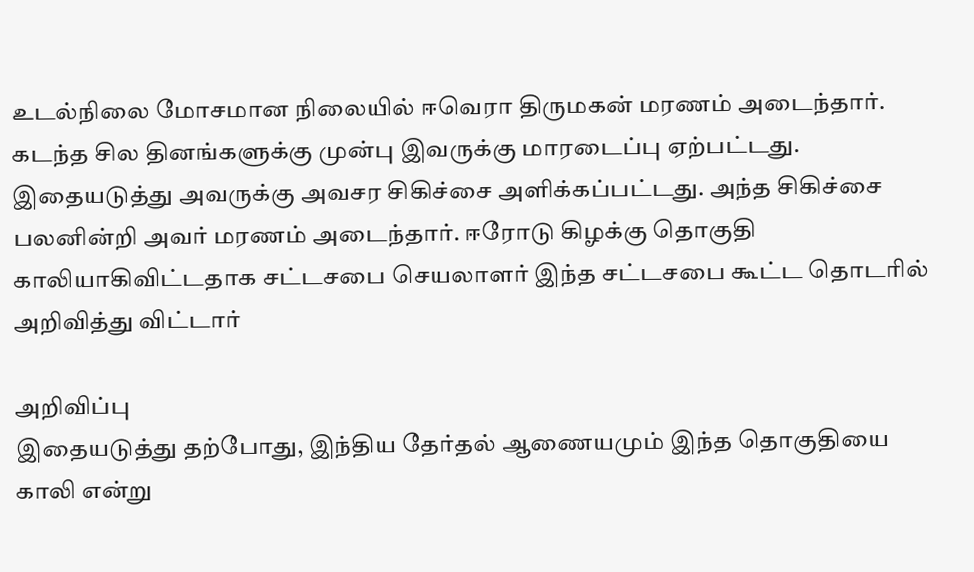உடல்நிலை மோசமான நிலையில் ஈவெரா திருமகன் மரணம் அடைந்தார். கடந்த சில தினங்களுக்கு முன்பு இவருக்கு மாரடைப்பு ஏற்பட்டது. இதையடுத்து அவருக்கு அவசர சிகிச்சை அளிக்கப்பட்டது. அந்த சிகிச்சை பலனின்றி அவர் மரணம் அடைந்தார். ஈரோடு கிழக்கு தொகுதி காலியாகிவிட்டதாக சட்டசபை செயலாளர் இந்த சட்டசபை கூட்ட தொடரில் அறிவித்து விட்டார்

அறிவிப்பு
இதையடுத்து தற்போது, இந்திய தேர்தல் ஆணையமும் இந்த தொகுதியை காலி என்று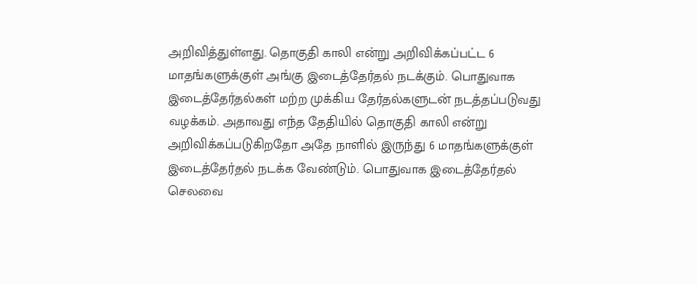அறிவித்துள்ளது. தொகுதி காலி என்று அறிவிக்கப்பட்ட 6 மாதங்களுக்குள் அங்கு இடைத்தேர்தல் நடக்கும். பொதுவாக இடைத்தேர்தல்கள் மற்ற முக்கிய தேர்தல்களுடன் நடத்தப்படுவது வழக்கம். அதாவது எந்த தேதியில் தொகுதி காலி என்று அறிவிக்கப்படுகிறதோ அதே நாளில் இருந்து 6 மாதங்களுக்குள் இடைத்தேர்தல் நடக்க வேண்டும். பொதுவாக இடைத்தேர்தல் செலவை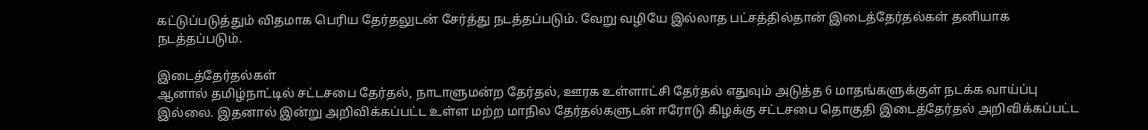கட்டுப்படுத்தும் விதமாக பெரிய தேர்தலுடன் சேர்த்து நடத்தப்படும். வேறு வழியே இல்லாத பட்சத்தில்தான் இடைத்தேர்தல்கள் தனியாக நடத்தப்படும்.

இடைத்தேர்தல்கள்
ஆனால் தமிழ்நாட்டில் சட்டசபை தேர்தல், நாடாளுமன்ற தேர்தல், ஊரக உள்ளாட்சி தேர்தல் எதுவும் அடுத்த 6 மாதங்களுக்குள் நடக்க வாய்ப்பு இல்லை. இதனால் இன்று அறிவிக்கப்பட்ட உள்ள மற்ற மாநில தேர்தல்களுடன் ஈரோடு கிழக்கு சட்டசபை தொகுதி இடைத்தேர்தல் அறிவிக்கப்பட்ட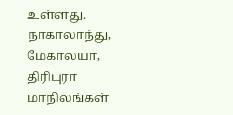உள்ளது. நாகாலாந்து, மேகாலயா, திரிபுரா மாநிலங்கள்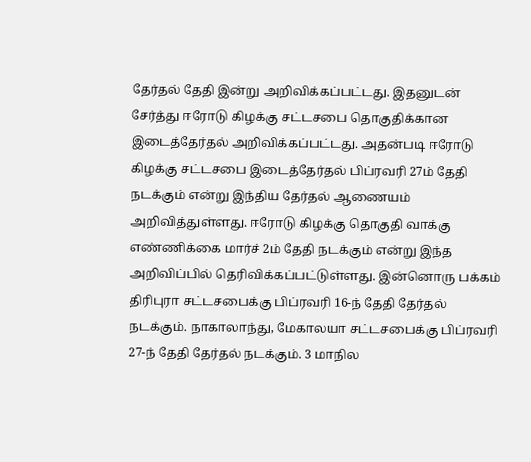தேர்தல் தேதி இன்று அறிவிக்கப்பட்டது. இதனுடன் சேர்த்து ஈரோடு கிழக்கு சட்டசபை தொகுதிக்கான இடைத்தேர்தல் அறிவிக்கப்பட்டது. அதன்படி ஈரோடு கிழக்கு சட்டசபை இடைத்தேர்தல் பிப்ரவரி 27ம் தேதி நடக்கும் என்று இந்திய தேர்தல் ஆணையம் அறிவித்துள்ளது. ஈரோடு கிழக்கு தொகுதி வாக்கு எண்ணிக்கை மார்ச் 2ம் தேதி நடக்கும் என்று இந்த அறிவிப்பில் தெரிவிக்கப்பட்டுள்ளது. இன்னொரு பக்கம் திரிபுரா சட்டசபைக்கு பிப்ரவரி 16-ந் தேதி தேர்தல் நடக்கும். நாகாலாந்து, மேகாலயா சட்டசபைக்கு பிப்ரவரி 27-ந் தேதி தேர்தல் நடக்கும். 3 மாநில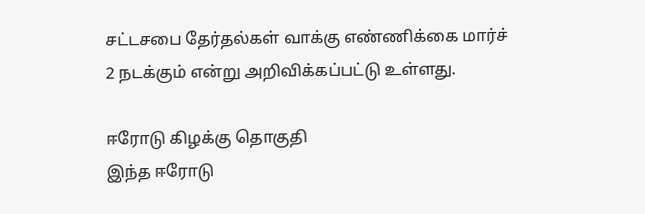சட்டசபை தேர்தல்கள் வாக்கு எண்ணிக்கை மார்ச் 2 நடக்கும் என்று அறிவிக்கப்பட்டு உள்ளது.

ஈரோடு கிழக்கு தொகுதி
இந்த ஈரோடு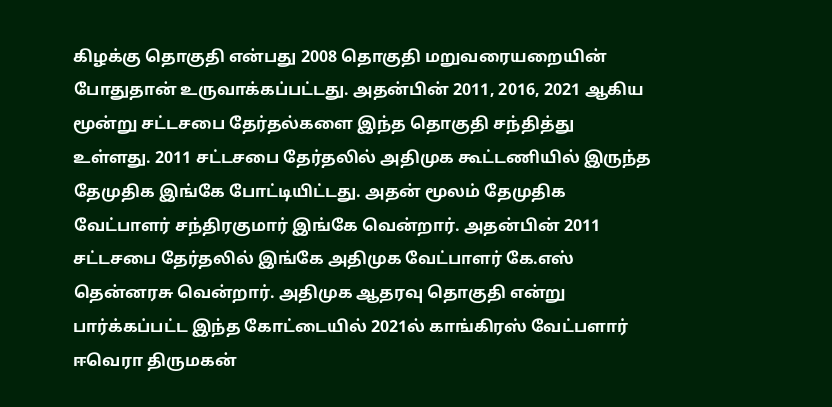கிழக்கு தொகுதி என்பது 2008 தொகுதி மறுவரையறையின் போதுதான் உருவாக்கப்பட்டது. அதன்பின் 2011, 2016, 2021 ஆகிய மூன்று சட்டசபை தேர்தல்களை இந்த தொகுதி சந்தித்து உள்ளது. 2011 சட்டசபை தேர்தலில் அதிமுக கூட்டணியில் இருந்த தேமுதிக இங்கே போட்டியிட்டது. அதன் மூலம் தேமுதிக வேட்பாளர் சந்திரகுமார் இங்கே வென்றார். அதன்பின் 2011 சட்டசபை தேர்தலில் இங்கே அதிமுக வேட்பாளர் கே.எஸ் தென்னரசு வென்றார். அதிமுக ஆதரவு தொகுதி என்று பார்க்கப்பட்ட இந்த கோட்டையில் 2021ல் காங்கிரஸ் வேட்பளார் ஈவெரா திருமகன்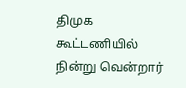திமுக கூட்டணியில் நின்று வென்றார்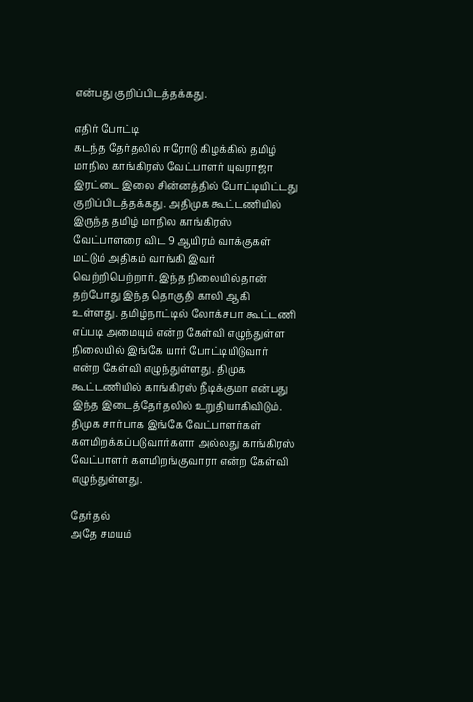என்பது குறிப்பிடத்தக்கது.

எதிர் போட்டி
கடந்த தேர்தலில் ஈரோடு கிழக்கில் தமிழ் மாநில காங்கிரஸ் வேட்பாளர் யுவராஜா இரட்டை இலை சின்னத்தில் போட்டியிட்டது குறிப்பிடத்தக்கது. அதிமுக கூட்டணியில் இருந்த தமிழ் மாநில காங்கிரஸ் வேட்பாளரை விட 9 ஆயிரம் வாக்குகள் மட்டும் அதிகம் வாங்கி இவர் வெற்றிபெற்றார். இந்த நிலையில்தான் தற்போது இந்த தொகுதி காலி ஆகி உள்ளது. தமிழ்நாட்டில் லோக்சபா கூட்டணி எப்படி அமையும் என்ற கேள்வி எழுந்துள்ள நிலையில் இங்கே யார் போட்டியிடுவார் என்ற கேள்வி எழுந்துள்ளது. திமுக கூட்டணியில் காங்கிரஸ் நீடிக்குமா என்பது இந்த இடைத்தேர்தலில் உறுதியாகிவிடும். திமுக சார்பாக இங்கே வேட்பாளர்கள் களமிறக்கப்படுவார்களா அல்லது காங்கிரஸ் வேட்பாளர் களமிறங்குவாரா என்ற கேள்வி எழுந்துள்ளது.

தேர்தல்
அதே சமயம்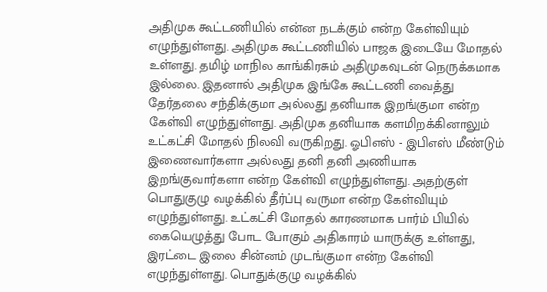அதிமுக கூட்டணியில் என்ன நடக்கும் என்ற கேள்வியும் எழுந்துள்ளது. அதிமுக கூட்டணியில் பாஜக இடையே மோதல் உள்ளது. தமிழ் மாநில காங்கிரசும் அதிமுகவுடன் நெருக்கமாக இல்லை. இதனால் அதிமுக இங்கே கூட்டணி வைத்து தேர்தலை சந்திக்குமா அல்லது தனியாக இறங்குமா என்ற கேள்வி எழுந்துள்ளது. அதிமுக தனியாக களமிறக்கினாலும் உட்கட்சி மோதல் நிலவி வருகிறது. ஓபிஎஸ் - இபிஎஸ் மீண்டும் இணைவார்களா அல்லது தனி தனி அணியாக இறங்குவார்களா என்ற கேள்வி எழுந்துள்ளது. அதற்குள் பொதுகுழு வழக்கில் தீர்ப்பு வருமா என்ற கேள்வியும் எழுந்துள்ளது. உட்கட்சி மோதல் காரணமாக பார்ம் பியில் கையெழுத்து போட போகும் அதிகாரம் யாருக்கு உள்ளது, இரட்டை இலை சின்னம் முடங்குமா என்ற கேள்வி எழுந்துள்ளது. பொதுக்குழு வழக்கில்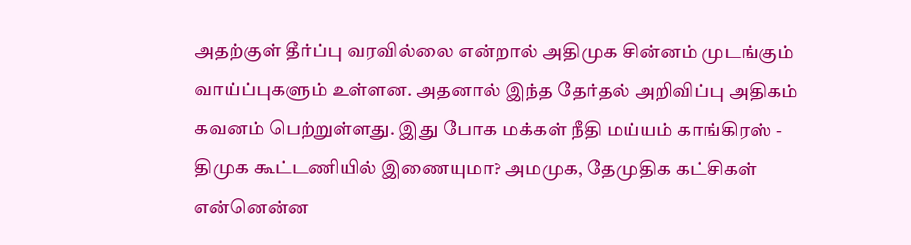அதற்குள் தீர்ப்பு வரவில்லை என்றால் அதிமுக சின்னம் முடங்கும் வாய்ப்புகளும் உள்ளன. அதனால் இந்த தேர்தல் அறிவிப்பு அதிகம் கவனம் பெற்றுள்ளது. இது போக மக்கள் நீதி மய்யம் காங்கிரஸ் - திமுக கூட்டணியில் இணையுமா? அமமுக, தேமுதிக கட்சிகள் என்னென்ன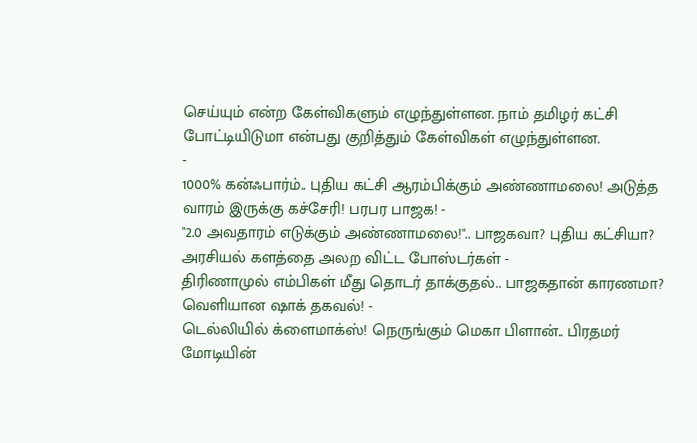செய்யும் என்ற கேள்விகளும் எழுந்துள்ளன. நாம் தமிழர் கட்சி போட்டியிடுமா என்பது குறித்தும் கேள்விகள் எழுந்துள்ளன.
-
1000% கன்ஃபார்ம்.. புதிய கட்சி ஆரம்பிக்கும் அண்ணாமலை! அடுத்த வாரம் இருக்கு கச்சேரி! பரபர பாஜக! -
"2.0 அவதாரம் எடுக்கும் அண்ணாமலை!".. பாஜகவா? புதிய கட்சியா? அரசியல் களத்தை அலற விட்ட போஸ்டர்கள் -
திரிணாமுல் எம்பிகள் மீது தொடர் தாக்குதல்.. பாஜகதான் காரணமா? வெளியான ஷாக் தகவல்! -
டெல்லியில் க்ளைமாக்ஸ்! நெருங்கும் மெகா பிளான்.. பிரதமர் மோடியின்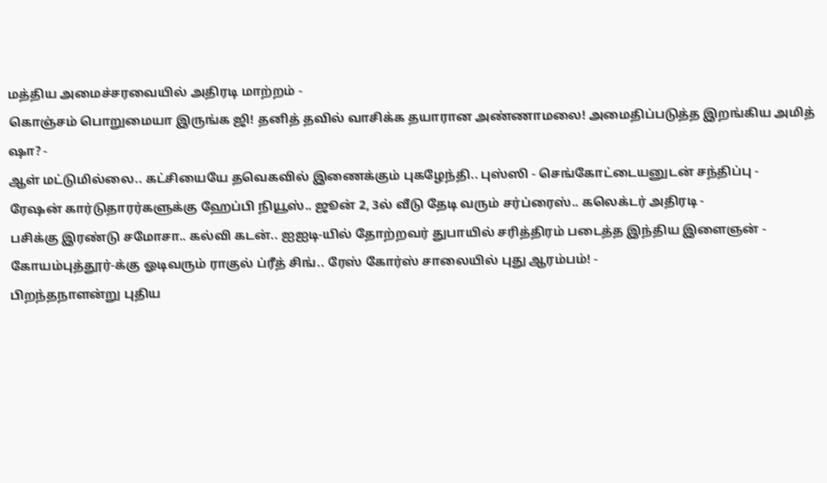மத்திய அமைச்சரவையில் அதிரடி மாற்றம் -
கொஞ்சம் பொறுமையா இருங்க ஜி! தனித் தவில் வாசிக்க தயாரான அண்ணாமலை! அமைதிப்படுத்த இறங்கிய அமித் ஷா? -
ஆள் மட்டுமில்லை.. கட்சியையே தவெகவில் இணைக்கும் புகழேந்தி.. புஸ்ஸி - செங்கோட்டையனுடன் சந்திப்பு -
ரேஷன் கார்டுதாரர்களுக்கு ஹேப்பி நியூஸ்.. ஜூன் 2, 3ல் வீடு தேடி வரும் சர்ப்ரைஸ்.. கலெக்டர் அதிரடி -
பசிக்கு இரண்டு சமோசா.. கல்வி கடன்.. ஐஐடி-யில் தோற்றவர் துபாயில் சரித்திரம் படைத்த இந்திய இளைஞன் -
கோயம்புத்தூர்-க்கு ஓடிவரும் ராகுல் ப்ரீத் சிங்.. ரேஸ் கோர்ஸ் சாலையில் புது ஆரம்பம்! -
பிறந்தநாளன்று புதிய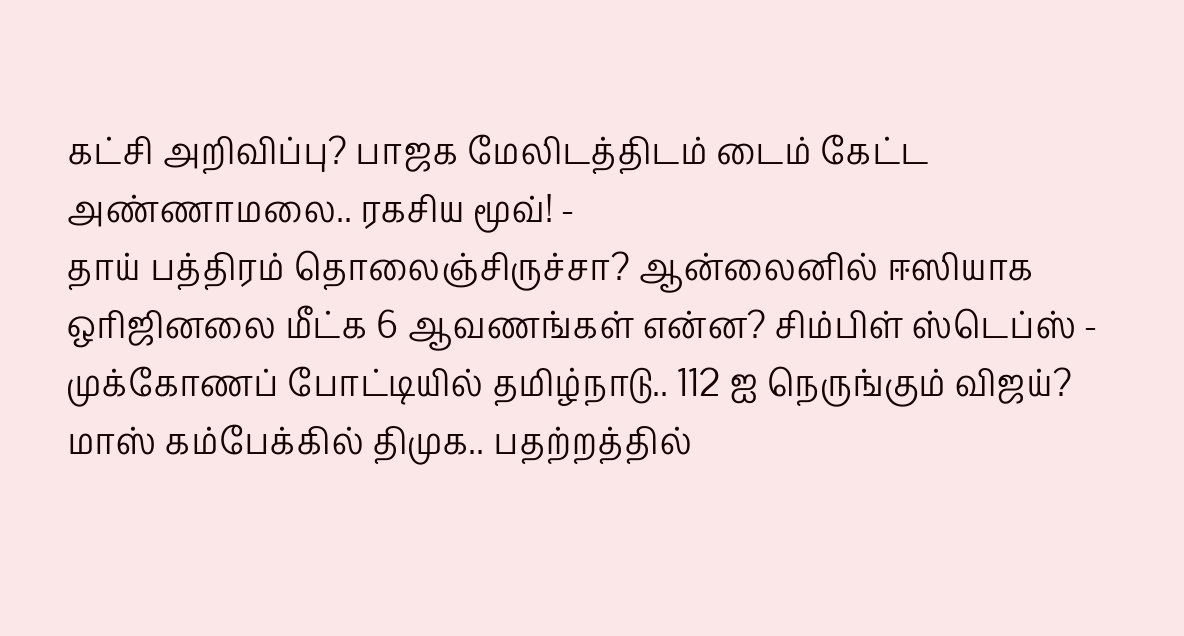கட்சி அறிவிப்பு? பாஜக மேலிடத்திடம் டைம் கேட்ட அண்ணாமலை.. ரகசிய மூவ்! -
தாய் பத்திரம் தொலைஞ்சிருச்சா? ஆன்லைனில் ஈஸியாக ஒரிஜினலை மீட்க 6 ஆவணங்கள் என்ன? சிம்பிள் ஸ்டெப்ஸ் -
முக்கோணப் போட்டியில் தமிழ்நாடு.. 112 ஐ நெருங்கும் விஜய்? மாஸ் கம்பேக்கில் திமுக.. பதற்றத்தில்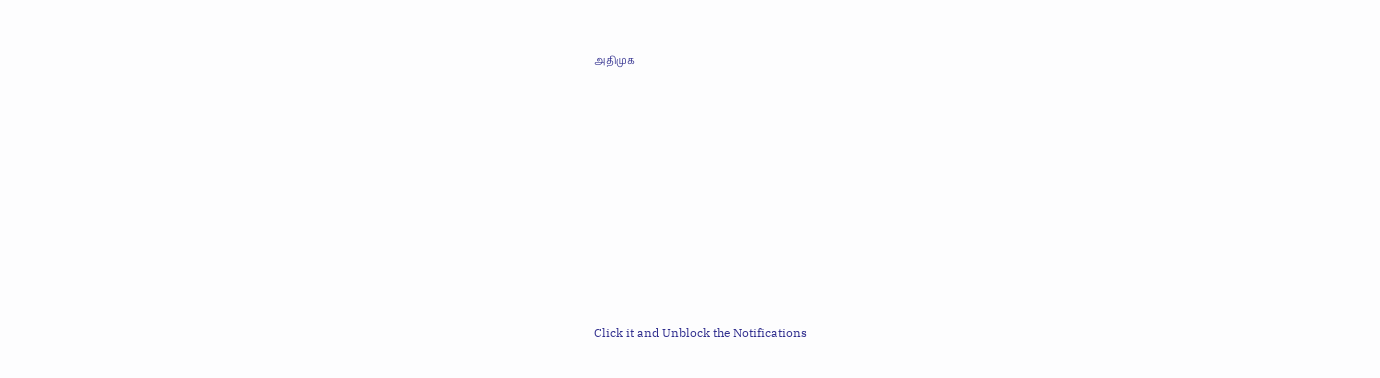அதிமுக












Click it and Unblock the Notifications